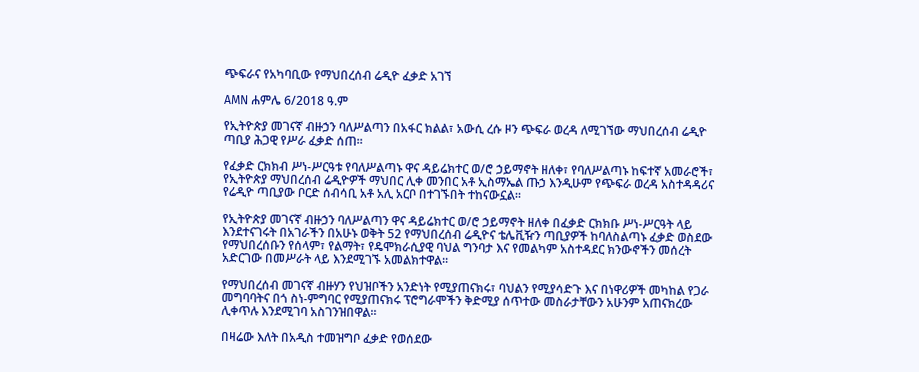ጭፍራና የአካባቢው የማህበረሰብ ሬዲዮ ፈቃድ አገኘ

AMN ሐምሌ 6/2018 ዓ.ም

የኢትዮጵያ መገናኛ ብዙኃን ባለሥልጣን በአፋር ክልል፣ አውሲ ረሱ ዞን ጭፍራ ወረዳ ለሚገኘው ማህበረሰብ ሬዲዮ ጣቢያ ሕጋዊ የሥራ ፈቃድ ሰጠ።

የፈቃድ ርክክብ ሥነ-ሥርዓቱ የባለሥልጣኑ ዋና ዳይሬክተር ወ/ሮ ኃይማኖት ዘለቀ፣ የባለሥልጣኑ ከፍተኛ አመራሮች፣ የኢትዮጵያ ማህበረሰብ ሬዲዮዎች ማህበር ሊቀ መንበር አቶ ኢስማኤል ጡኃ እንዲሁም የጭፍራ ወረዳ አስተዳዳሪና የሬዲዮ ጣቢያው ቦርድ ሰብሳቢ አቶ አሊ አርቦ በተገኙበት ተከናውኗል።

የኢትዮጵያ መገናኛ ብዙኃን ባለሥልጣን ዋና ዳይሬክተር ወ/ሮ ኃይማኖት ዘለቀ በፈቃድ ርክክቡ ሥነ-ሥርዓት ላይ እንደተናገሩት በአገራችን በአሁኑ ወቅት 52 የማህበረሰብ ሬዲዮና ቴሌቪዥን ጣቢያዎች ከባለስልጣኑ ፈቃድ ወስደው የማህበረሰቡን የሰላም፣ የልማት፣ የዴሞክራሲያዊ ባህል ግንባታ እና የመልካም አስተዳደር ክንውኖችን መሰረት አድርገው በመሥራት ላይ እንደሚገኙ አመልክተዋል።

የማህበረሰብ መገናኛ ብዙሃን የህዝቦችን አንድነት የሚያጠናክሩ፣ ባህልን የሚያሳድጉ እና በነዋሪዎች መካከል የጋራ መግባባትና በጎ ስነ-ምግባር የሚያጠናክሩ ፕሮግራሞችን ቅድሚያ ሰጥተው መስራታቸውን አሁንም አጠናክረው ሊቀጥሉ እንደሚገባ አስገንዝበዋል።

በዛሬው እለት በአዲስ ተመዝግቦ ፈቃድ የወሰደው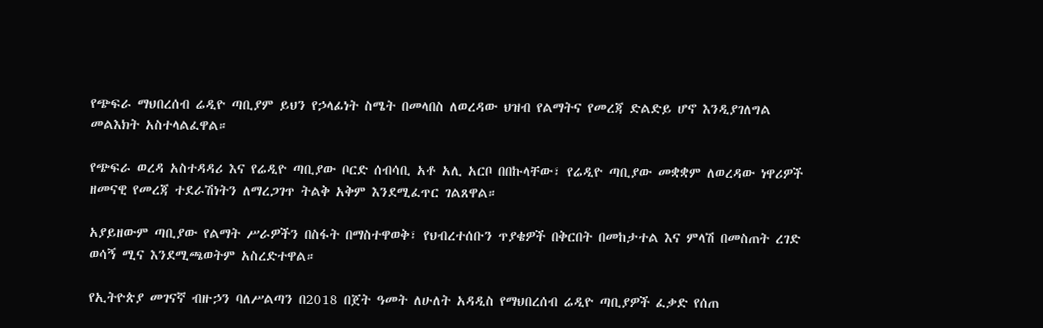የጭፍራ ማህበረሰብ ሬዲዮ ጣቢያም ይህን የኃላፊነት ስሜት በመላበስ ለወረዳው ህዝብ የልማትና የመረጃ ድልድይ ሆኖ እንዲያገለግል መልእክት አስተላልፈዋል።

የጭፍራ ወረዳ አስተዳዳሪ እና የሬዲዮ ጣቢያው ቦርድ ሰብሳቢ አቶ አሊ አርቦ በበኩላቸው፣ የሬዲዮ ጣቢያው መቋቋም ለወረዳው ነዋሪዎች ዘመናዊ የመረጃ ተደራሽነትን ለማረጋገጥ ትልቅ አቅም እንደሚፈጥር ገልጸዋል።

አያይዘውም ጣቢያው የልማት ሥራዎችን በስፋት በማስተዋወቅ፣ የህብረተሰቡን ጥያቄዎች በቅርበት በመከታተል እና ምላሽ በመስጠት ረገድ ወሳኝ ሚና እንደሚጫወትም አስረድተዋል።

የኢትዮጵያ መገናኛ ብዙኃን ባለሥልጣን በ2018 በጀት ዓመት ለሁለት አዳዲስ የማህበረሰብ ሬዲዮ ጣቢያዎች ፈቃድ የሰጠ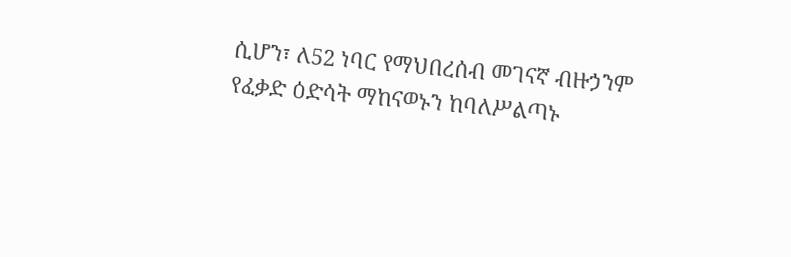ሲሆን፣ ለ52 ነባር የማህበረሰብ መገናኛ ብዙኃንም የፈቃድ ዕድሳት ማከናወኑን ከባለሥልጣኑ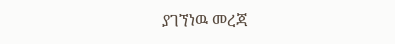ያገኘነዉ መረጃ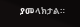ያመላክታል።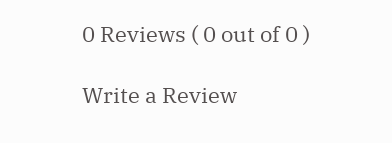0 Reviews ( 0 out of 0 )

Write a Review